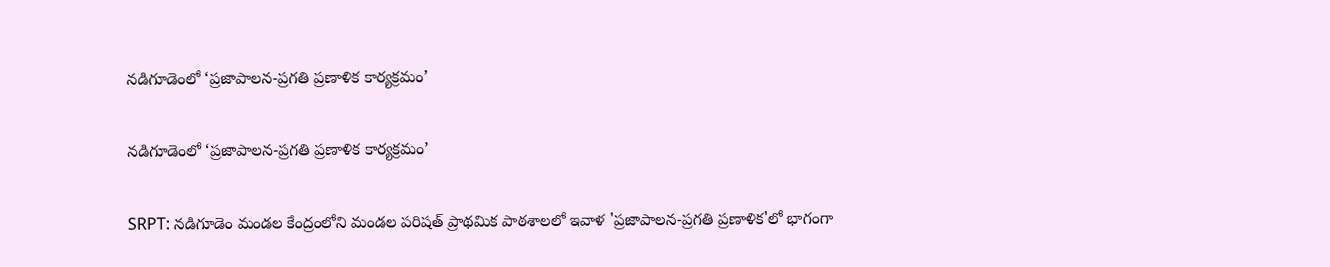నడిగూడెంలో ‘ప్రజాపాలన-ప్రగతి ప్రణాళిక కార్యక్రమం’

నడిగూడెంలో ‘ప్రజాపాలన-ప్రగతి ప్రణాళిక కార్యక్రమం’

SRPT: నడిగూడెం మండల కేంద్రంలోని మండల పరిషత్ ప్రాథమిక పాఠశాలలో ఇవాళ 'ప్రజాపాలన-ప్రగతి ప్రణాళిక'లో భాగంగా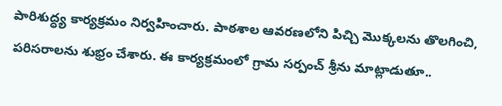పారిశుద్ధ్య కార్యక్రమం నిర్వహించారు. పాఠశాల ఆవరణలోని పిచ్చి మొక్కలను తొలగించి, పరిసరాలను శుభ్రం చేశారు. ఈ కార్యక్రమంలో గ్రామ సర్పంచ్ శ్రీను మాట్లాడుతూ..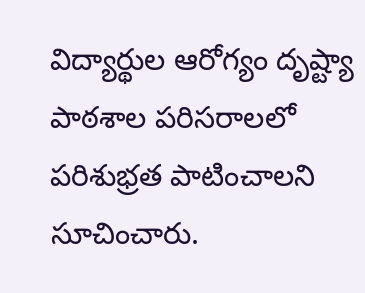విద్యార్థుల ఆరోగ్యం దృష్ట్యా పాఠశాల పరిసరాలలో పరిశుభ్రత పాటించాలని సూచించారు.